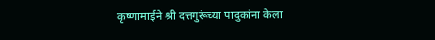कृष्णामाईने श्री दत्तगुरूंच्या पादुकांना केला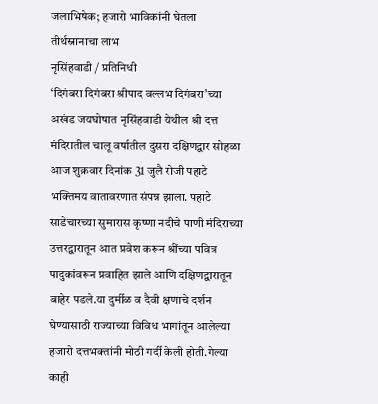जलाभिषेक; हजारो भाविकांनी घेतला तीर्थस्नानाचा लाभ
नृसिंहवाडी / प्रतिनिधी
‘दिगंबरा दिगंबरा श्रीपाद वल्लभ दिगंबरा’च्या अखंड जयघोषात नृसिंहवाडी येथील श्री दत्त मंदिरातील चालू वर्षातील दुसरा दक्षिणद्वार सोहळा आज शुक्रवार दिनांक 31 जुलै रोजी पहाटे भक्तिमय वातावरणात संपन्न झाला. पहाटे साडेचारच्या सुमारास कृष्णा नदीचे पाणी मंदिराच्या उत्तरद्वारातून आत प्रवेश करून श्रींच्या पवित्र पादुकांवरून प्रवाहित झाले आणि दक्षिणद्वारातून बाहेर पडले.या दुर्मीळ व दैवी क्षणाचे दर्शन घेण्यासाठी राज्याच्या विविध भागांतून आलेल्या हजारो दत्तभक्तांनी मोठी गर्दी केली होती.गेल्या काही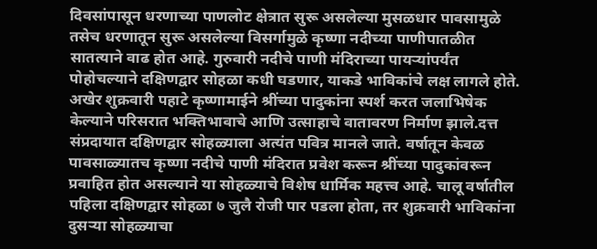दिवसांपासून धरणाच्या पाणलोट क्षेत्रात सुरू असलेल्या मुसळधार पावसामुळे तसेच धरणातून सुरू असलेल्या विसर्गामुळे कृष्णा नदीच्या पाणीपातळीत सातत्याने वाढ होत आहे. गुरुवारी नदीचे पाणी मंदिराच्या पायऱ्यांपर्यंत पोहोचल्याने दक्षिणद्वार सोहळा कधी घडणार, याकडे भाविकांचे लक्ष लागले होते. अखेर शुक्रवारी पहाटे कृष्णामाईने श्रींच्या पादुकांना स्पर्श करत जलाभिषेक केल्याने परिसरात भक्तिभावाचे आणि उत्साहाचे वातावरण निर्माण झाले.दत्त संप्रदायात दक्षिणद्वार सोहळ्याला अत्यंत पवित्र मानले जाते. वर्षातून केवळ पावसाळ्यातच कृष्णा नदीचे पाणी मंदिरात प्रवेश करून श्रींच्या पादुकांवरून प्रवाहित होत असल्याने या सोहळ्याचे विशेष धार्मिक महत्त्व आहे. चालू वर्षातील पहिला दक्षिणद्वार सोहळा ७ जुलै रोजी पार पडला होता, तर शुक्रवारी भाविकांना दुसऱ्या सोहळ्याचा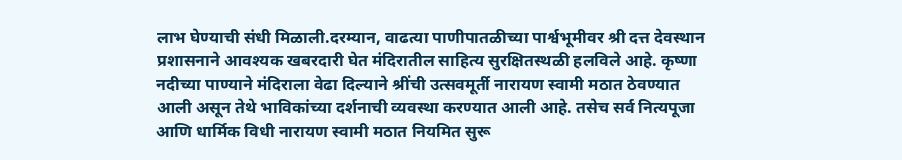लाभ घेण्याची संधी मिळाली.दरम्यान, वाढत्या पाणीपातळीच्या पार्श्वभूमीवर श्री दत्त देवस्थान प्रशासनाने आवश्यक खबरदारी घेत मंदिरातील साहित्य सुरक्षितस्थळी हलविले आहे. कृष्णा नदीच्या पाण्याने मंदिराला वेढा दिल्याने श्रींची उत्सवमूर्ती नारायण स्वामी मठात ठेवण्यात आली असून तेथे भाविकांच्या दर्शनाची व्यवस्था करण्यात आली आहे. तसेच सर्व नित्यपूजा आणि धार्मिक विधी नारायण स्वामी मठात नियमित सुरू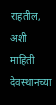राहतील, अशी माहिती देवस्थानच्या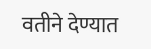वतीने देण्यात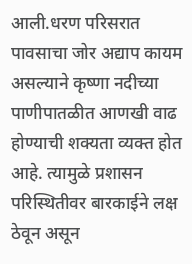आली.धरण परिसरात पावसाचा जोर अद्याप कायम असल्याने कृष्णा नदीच्या पाणीपातळीत आणखी वाढ होण्याची शक्यता व्यक्त होत आहे. त्यामुळे प्रशासन परिस्थितीवर बारकाईने लक्ष ठेवून असून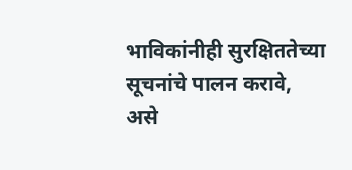भाविकांनीही सुरक्षिततेच्या सूचनांचे पालन करावे, असे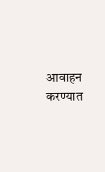आवाहन करण्यात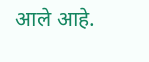आले आहे.